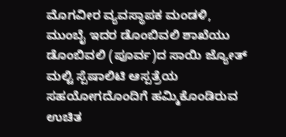ಮೊಗವೀರ ವ್ಯವಸ್ಥಾಪಕ ಮಂಡಳಿ, ಮುಂಬೈ ಇದರ ಡೊಂಬಿವಲಿ ಶಾಖೆಯು ಡೊಂಬಿವಲಿ (ಪೂರ್ವ)ದ ಸಾಯಿ ಜ್ಯೋತ್ ಮಲ್ಟಿ ಸ್ಪೆಷಾಲಿಟಿ ಆಸ್ಪತ್ರೆಯ ಸಹಯೋಗದೊಂದಿಗೆ ಹಮ್ಮಿಕೊಂಡಿರುವ ಉಚಿತ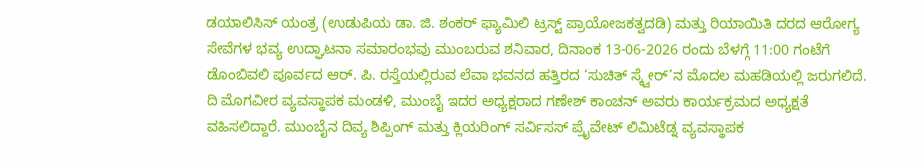ಡಯಾಲಿಸಿಸ್ ಯಂತ್ರ (ಉಡುಪಿಯ ಡಾ. ಜಿ. ಶಂಕರ್ ಫ್ಯಾಮಿಲಿ ಟ್ರಸ್ಟ್ ಪ್ರಾಯೋಜಕತ್ವದಡಿ) ಮತ್ತು ರಿಯಾಯಿತಿ ದರದ ಆರೋಗ್ಯ ಸೇವೆಗಳ ಭವ್ಯ ಉದ್ಘಾಟನಾ ಸಮಾರಂಭವು ಮುಂಬರುವ ಶನಿವಾರ, ದಿನಾಂಕ 13-06-2026 ರಂದು ಬೆಳಗ್ಗೆ 11:00 ಗಂಟೆಗೆ ಡೊಂಬಿವಲಿ ಪೂರ್ವದ ಆರ್. ಪಿ. ರಸ್ತೆಯಲ್ಲಿರುವ ಲೆವಾ ಭವನದ ಹತ್ತಿರದ ‘ಸುಚಿತ್ ಸ್ಕ್ವೇರ್’ನ ಮೊದಲ ಮಹಡಿಯಲ್ಲಿ ಜರುಗಲಿದೆ.
ದಿ ಮೊಗವೀರ ವ್ಯವಸ್ಥಾಪಕ ಮಂಡಳಿ, ಮುಂಬೈ ಇದರ ಅಧ್ಯಕ್ಷರಾದ ಗಣೇಶ್ ಕಾಂಚನ್ ಅವರು ಕಾರ್ಯಕ್ರಮದ ಅಧ್ಯಕ್ಷತೆ ವಹಿಸಲಿದ್ದಾರೆ. ಮುಂಬೈನ ದಿವ್ಯ ಶಿಪ್ಪಿಂಗ್ ಮತ್ತು ಕ್ಲಿಯರಿಂಗ್ ಸರ್ವಿಸಸ್ ಪ್ರೈವೇಟ್ ಲಿಮಿಟೆಡ್ನ ವ್ಯವಸ್ಥಾಪಕ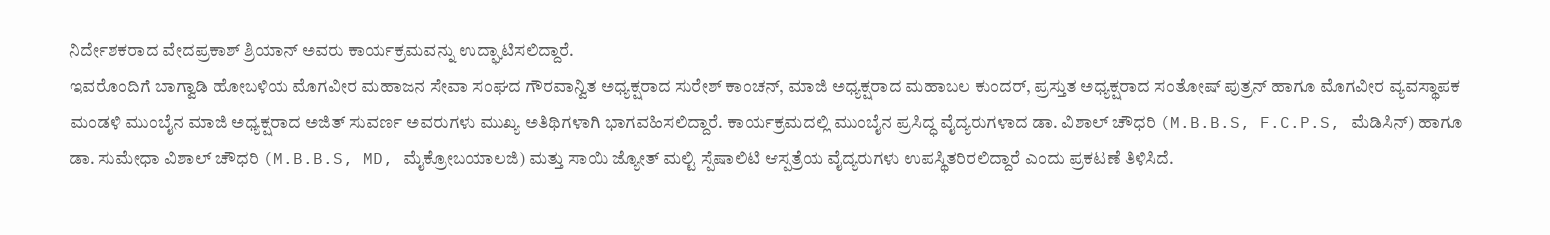ನಿರ್ದೇಶಕರಾದ ವೇದಪ್ರಕಾಶ್ ಶ್ರಿಯಾನ್ ಅವರು ಕಾರ್ಯಕ್ರಮವನ್ನು ಉದ್ಘಾಟಿಸಲಿದ್ದಾರೆ.
ಇವರೊಂದಿಗೆ ಬಾಗ್ವಾಡಿ ಹೋಬಳಿಯ ಮೊಗವೀರ ಮಹಾಜನ ಸೇವಾ ಸಂಘದ ಗೌರವಾನ್ವಿತ ಅಧ್ಯಕ್ಷರಾದ ಸುರೇಶ್ ಕಾಂಚನ್, ಮಾಜಿ ಅಧ್ಯಕ್ಷರಾದ ಮಹಾಬಲ ಕುಂದರ್, ಪ್ರಸ್ತುತ ಅಧ್ಯಕ್ಷರಾದ ಸಂತೋಷ್ ಪುತ್ರನ್ ಹಾಗೂ ಮೊಗವೀರ ವ್ಯವಸ್ಥಾಪಕ ಮಂಡಳಿ ಮುಂಬೈನ ಮಾಜಿ ಅಧ್ಯಕ್ಷರಾದ ಅಜಿತ್ ಸುವರ್ಣ ಅವರುಗಳು ಮುಖ್ಯ ಅತಿಥಿಗಳಾಗಿ ಭಾಗವಹಿಸಲಿದ್ದಾರೆ. ಕಾರ್ಯಕ್ರಮದಲ್ಲಿ ಮುಂಬೈನ ಪ್ರಸಿದ್ಧ ವೈದ್ಯರುಗಳಾದ ಡಾ. ವಿಶಾಲ್ ಚೌಧರಿ (M.B.B.S, F.C.P.S, ಮೆಡಿಸಿನ್) ಹಾಗೂ ಡಾ. ಸುಮೇಧಾ ವಿಶಾಲ್ ಚೌಧರಿ (M.B.B.S, MD, ಮೈಕ್ರೋಬಯಾಲಜಿ) ಮತ್ತು ಸಾಯಿ ಜ್ಯೋತ್ ಮಲ್ಟಿ ಸ್ಪೆಷಾಲಿಟಿ ಆಸ್ಪತ್ರೆಯ ವೈದ್ಯರುಗಳು ಉಪಸ್ಥಿತರಿರಲಿದ್ದಾರೆ ಎಂದು ಪ್ರಕಟಣೆ ತಿಳಿಸಿದೆ.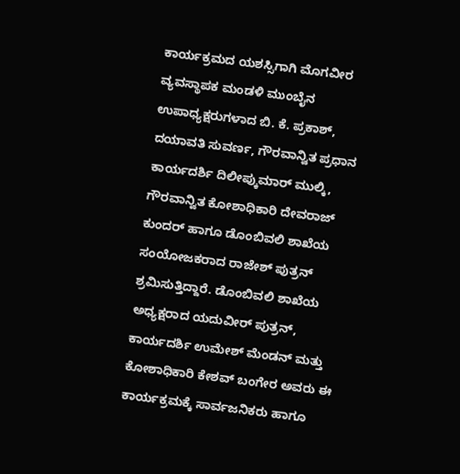ಕಾರ್ಯಕ್ರಮದ ಯಶಸ್ಸಿಗಾಗಿ ಮೊಗವೀರ ವ್ಯವಸ್ಥಾಪಕ ಮಂಡಳಿ ಮುಂಬೈನ ಉಪಾಧ್ಯಕ್ಷರುಗಳಾದ ಬಿ. ಕೆ. ಪ್ರಕಾಶ್, ದಯಾವತಿ ಸುವರ್ಣ, ಗೌರವಾನ್ವಿತ ಪ್ರಧಾನ ಕಾರ್ಯದರ್ಶಿ ದಿಲೀಪ್ಕುಮಾರ್ ಮುಲ್ಕಿ, ಗೌರವಾನ್ವಿತ ಕೋಶಾಧಿಕಾರಿ ದೇವರಾಜ್ ಕುಂದರ್ ಹಾಗೂ ಡೊಂಬಿವಲಿ ಶಾಖೆಯ ಸಂಯೋಜಕರಾದ ರಾಜೇಶ್ ಪುತ್ರನ್ ಶ್ರಮಿಸುತ್ತಿದ್ದಾರೆ. ಡೊಂಬಿವಲಿ ಶಾಖೆಯ ಅಧ್ಯಕ್ಷರಾದ ಯದುವೀರ್ ಪುತ್ರನ್, ಕಾರ್ಯದರ್ಶಿ ಉಮೇಶ್ ಮೆಂಡನ್ ಮತ್ತು ಕೋಶಾಧಿಕಾರಿ ಕೇಶವ್ ಬಂಗೇರ ಅವರು ಈ ಕಾರ್ಯಕ್ರಮಕ್ಕೆ ಸಾರ್ವಜನಿಕರು ಹಾಗೂ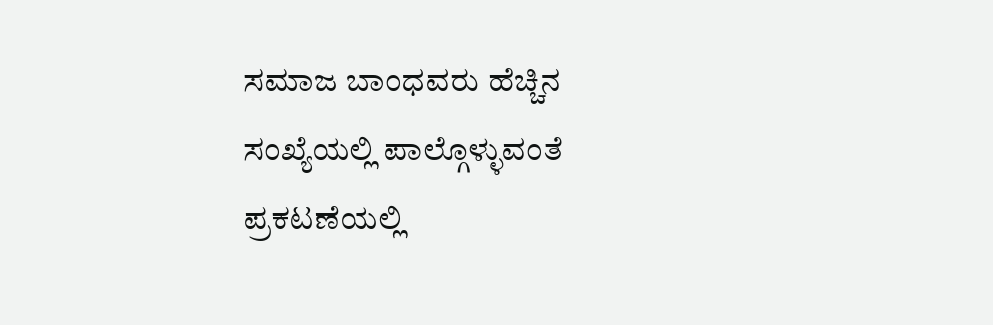ಸಮಾಜ ಬಾಂಧವರು ಹೆಚ್ಚಿನ ಸಂಖ್ಯೆಯಲ್ಲಿ ಪಾಲ್ಗೊಳ್ಳುವಂತೆ ಪ್ರಕಟಣೆಯಲ್ಲಿ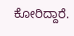ಕೋರಿದ್ದಾರೆ.